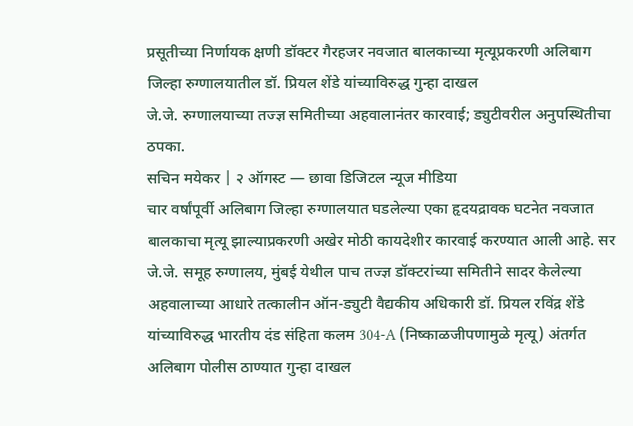प्रसूतीच्या निर्णायक क्षणी डॉक्टर गैरहजर नवजात बालकाच्या मृत्यूप्रकरणी अलिबाग जिल्हा रुग्णालयातील डॉ. प्रियल शेंडे यांच्याविरुद्ध गुन्हा दाखल
जे.जे. रुग्णालयाच्या तज्ज्ञ समितीच्या अहवालानंतर कारवाई; ड्युटीवरील अनुपस्थितीचा ठपका.
सचिन मयेकर | २ ऑगस्ट — छावा डिजिटल न्यूज मीडिया
चार वर्षांपूर्वी अलिबाग जिल्हा रुग्णालयात घडलेल्या एका हृदयद्रावक घटनेत नवजात बालकाचा मृत्यू झाल्याप्रकरणी अखेर मोठी कायदेशीर कारवाई करण्यात आली आहे. सर जे.जे. समूह रुग्णालय, मुंबई येथील पाच तज्ज्ञ डॉक्टरांच्या समितीने सादर केलेल्या अहवालाच्या आधारे तत्कालीन ऑन-ड्युटी वैद्यकीय अधिकारी डॉ. प्रियल रविंद्र शेंडे यांच्याविरुद्ध भारतीय दंड संहिता कलम 304-A (निष्काळजीपणामुळे मृत्यू) अंतर्गत अलिबाग पोलीस ठाण्यात गुन्हा दाखल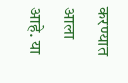करण्यात आला आहे. या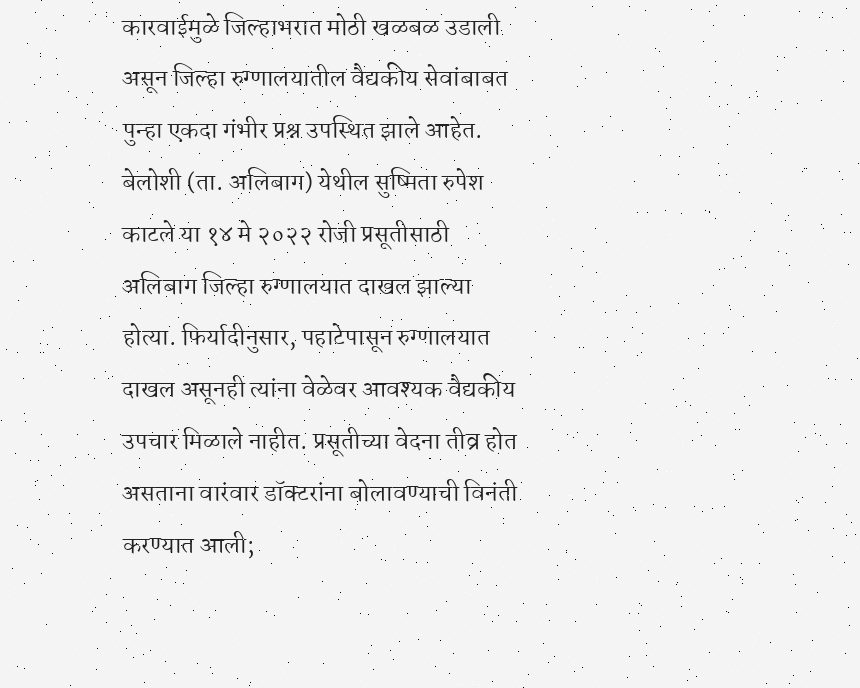कारवाईमुळे जिल्हाभरात मोठी खळबळ उडाली असून जिल्हा रुग्णालयातील वैद्यकीय सेवांबाबत पुन्हा एकदा गंभीर प्रश्न उपस्थित झाले आहेत.
बेलोशी (ता. अलिबाग) येथील सुष्मिता रुपेश काटले या १४ मे २०२२ रोजी प्रसूतीसाठी अलिबाग जिल्हा रुग्णालयात दाखल झाल्या होत्या. फिर्यादीनुसार, पहाटेपासून रुग्णालयात दाखल असूनही त्यांना वेळेवर आवश्यक वैद्यकीय उपचार मिळाले नाहीत. प्रसूतीच्या वेदना तीव्र होत असताना वारंवार डॉक्टरांना बोलावण्याची विनंती करण्यात आली;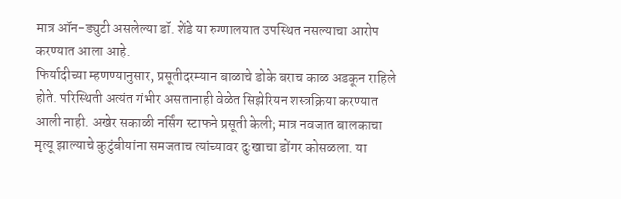मात्र ऑन-ड्युटी असलेल्या डॉ. शेंडे या रुग्णालयात उपस्थित नसल्याचा आरोप करण्यात आला आहे.
फिर्यादीच्या म्हणण्यानुसार, प्रसूतीदरम्यान बाळाचे डोके बराच काळ अडकून राहिले होते. परिस्थिती अत्यंत गंभीर असतानाही वेळेत सिझेरियन शस्त्रक्रिया करण्यात आली नाही. अखेर सकाळी नर्सिंग स्टाफने प्रसूती केली; मात्र नवजात बालकाचा मृत्यू झाल्याचे कुटुंबीयांना समजताच त्यांच्यावर दुःखाचा डोंगर कोसळला. या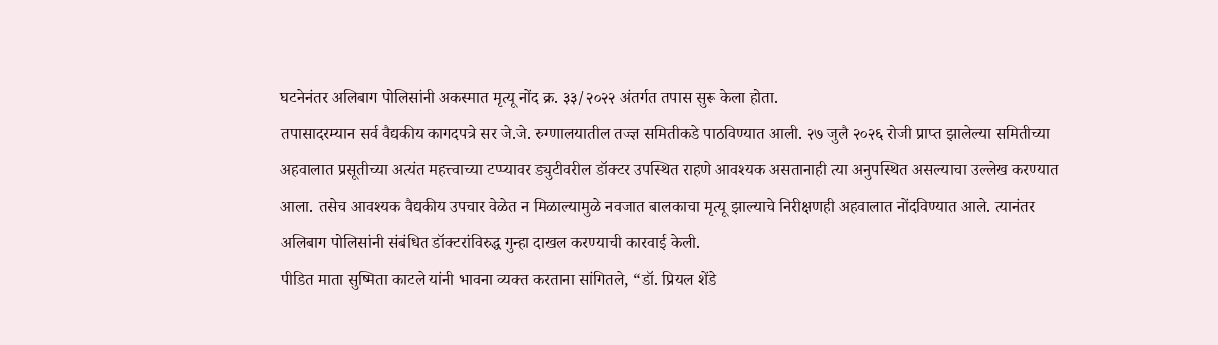घटनेनंतर अलिबाग पोलिसांनी अकस्मात मृत्यू नोंद क्र. ३३/२०२२ अंतर्गत तपास सुरू केला होता.
तपासादरम्यान सर्व वैद्यकीय कागदपत्रे सर जे.जे. रुग्णालयातील तज्ज्ञ समितीकडे पाठविण्यात आली. २७ जुलै २०२६ रोजी प्राप्त झालेल्या समितीच्या अहवालात प्रसूतीच्या अत्यंत महत्त्वाच्या टप्प्यावर ड्युटीवरील डॉक्टर उपस्थित राहणे आवश्यक असतानाही त्या अनुपस्थित असल्याचा उल्लेख करण्यात आला. तसेच आवश्यक वैद्यकीय उपचार वेळेत न मिळाल्यामुळे नवजात बालकाचा मृत्यू झाल्याचे निरीक्षणही अहवालात नोंदविण्यात आले. त्यानंतर अलिबाग पोलिसांनी संबंधित डॉक्टरांविरुद्ध गुन्हा दाखल करण्याची कारवाई केली.
पीडित माता सुष्मिता काटले यांनी भावना व्यक्त करताना सांगितले, “डॉ. प्रियल शेंडे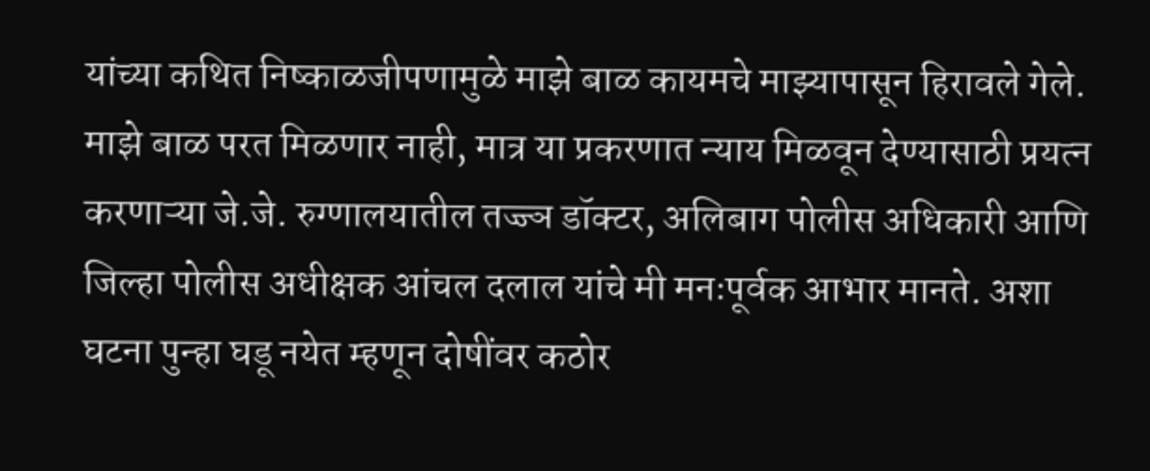यांच्या कथित निष्काळजीपणामुळे माझे बाळ कायमचे माझ्यापासून हिरावले गेले. माझे बाळ परत मिळणार नाही, मात्र या प्रकरणात न्याय मिळवून देण्यासाठी प्रयत्न करणाऱ्या जे.जे. रुग्णालयातील तज्ज्ञ डॉक्टर, अलिबाग पोलीस अधिकारी आणि जिल्हा पोलीस अधीक्षक आंचल दलाल यांचे मी मनःपूर्वक आभार मानते. अशा घटना पुन्हा घडू नयेत म्हणून दोषींवर कठोर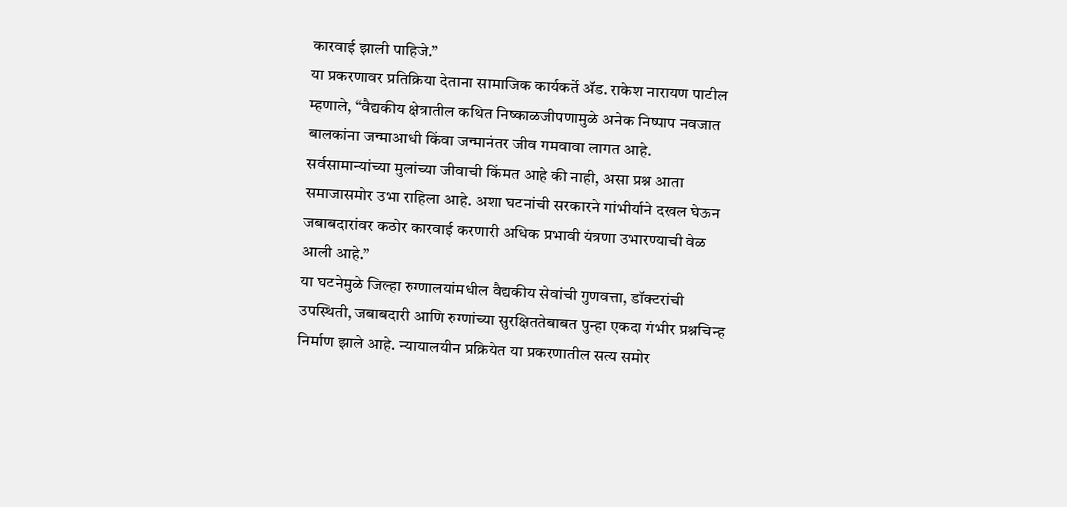कारवाई झाली पाहिजे.”
या प्रकरणावर प्रतिक्रिया देताना सामाजिक कार्यकर्ते ॲड. राकेश नारायण पाटील म्हणाले, “वैद्यकीय क्षेत्रातील कथित निष्काळजीपणामुळे अनेक निष्पाप नवजात बालकांना जन्माआधी किंवा जन्मानंतर जीव गमवावा लागत आहे. सर्वसामान्यांच्या मुलांच्या जीवाची किंमत आहे की नाही, असा प्रश्न आता समाजासमोर उभा राहिला आहे. अशा घटनांची सरकारने गांभीर्याने दखल घेऊन जबाबदारांवर कठोर कारवाई करणारी अधिक प्रभावी यंत्रणा उभारण्याची वेळ आली आहे.”
या घटनेमुळे जिल्हा रुग्णालयांमधील वैद्यकीय सेवांची गुणवत्ता, डॉक्टरांची उपस्थिती, जबाबदारी आणि रुग्णांच्या सुरक्षिततेबाबत पुन्हा एकदा गंभीर प्रश्नचिन्ह निर्माण झाले आहे. न्यायालयीन प्रक्रियेत या प्रकरणातील सत्य समोर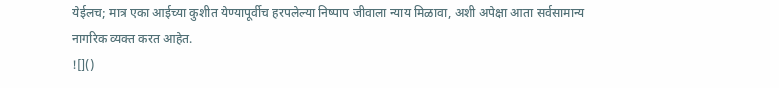येईलच; मात्र एका आईच्या कुशीत येण्यापूर्वीच हरपलेल्या निष्पाप जीवाला न्याय मिळावा, अशी अपेक्षा आता सर्वसामान्य नागरिक व्यक्त करत आहेत.
![]()